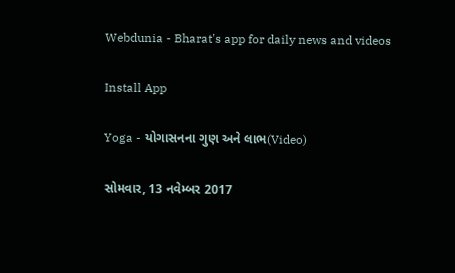Webdunia - Bharat's app for daily news and videos

Install App

Yoga - યોગાસનના ગુણ અને લાભ(Video)

સોમવાર, 13 નવેમ્બર 2017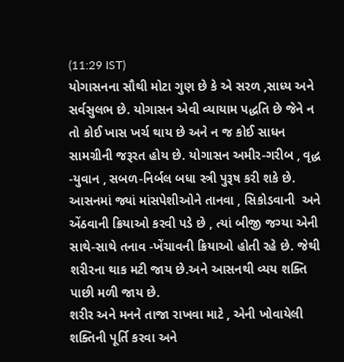(11:29 IST)
યોગાસનના સૌથી મોટા ગુણ છે કે એ સરળ ,સાધ્ય અને સર્વસુલભ છે. યોગાસન એવી વ્યાયામ પદ્ધતિ છે જેને ન તો કોઈ ખાસ ખર્ચ થાય છે અને ન જ કોઈ સાધન સામગ્રીની જરૂરત હોય છે. યોગાસન અમીર-ગરીબ , વૃદ્ધ -યુવાન , સબળ-નિર્બલ બધા સ્ત્રી પુરૂષ કરી શકે છે. આસનમાં જ્યાં માંસપેશીઓને તાનવા , સિકોડવાની  અને એંઠવાની ક્રિયાઓ કરવી પડે છે , ત્યાં બીજી જગ્યા એની સાથે-સાથે તનાવ -ખેંચાવની ક્રિયાઓ હોતી રહે છે. જેથી શરીરના થાક મટી જાય છે.અને આસનથી વ્યય શક્તિ પાછી મળી જાય છે.
શરીર અને મનને તાજા રાખવા માટે , એની ખોવાયેલી શક્તિની પૂર્તિ કરવા અને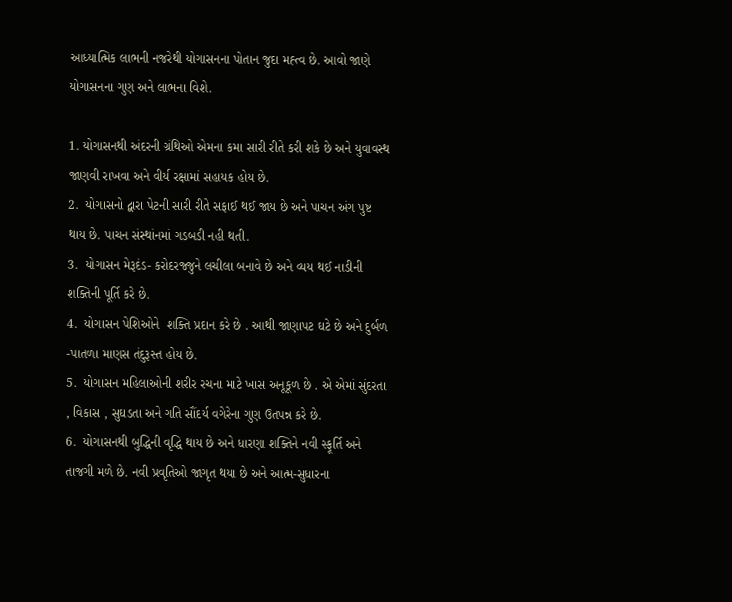આધ્યાત્મિક લાભની નજરેથી યોગાસનના પોતાન જુદા મહ્ત્વ છે. આવો જાણે યોગાસનના ગુણ અને લાભના વિશે.

1. યોગાસનથી અંદરની ગ્રંથિઓ એમના કમા સારી રીતે કરી શકે છે અને યુવાવસ્થ જાણવી રાખવા અને વીર્ય રક્ષામાં સહાયક હોય છે.
2.  યોગાસનો દ્વારા પેટની સારી રીતે સફાઈ થઈ જાય છે અને પાચન અંગ પુષ્ટ થાય છે. પાચન સંસ્થાંનમાં ગડબડી નહી થતી.
3.  યોગાસન મેરૂદંડ- કરોદરજ્જુને લચીલા બનાવે છે અને વ્યય થઈ નાડીની શક્તિની પૂર્તિ કરે છે.
4.  યોગાસન પેશિઓને  શક્તિ પ્રદાન કરે છે . આથી જાણાપટ ઘટે છે અને દુર્બળ -પાતળા માણસ તંદુરૂસ્ત હોય છે.
5.  યોગાસન મહિલાઓની શરીર રચના માટે ખાસ અનૂકૂળ છે . એ એમાં સુંદરતા , વિકાસ , સુઘડતા અને ગતિ સૌંદર્ય વગેરેના ગુણ ઉતપન્ન કરે છે.
6.  યોગાસનથી બુદ્ધિની વૃદ્ધિ થાય છે અને ધારણા શક્તિને નવી સ્ફૂર્તિ અને તાજગી મળે છે. નવી પ્રવૃતિઓ જાગૃત થયા છે અને આત્મ-સુધારના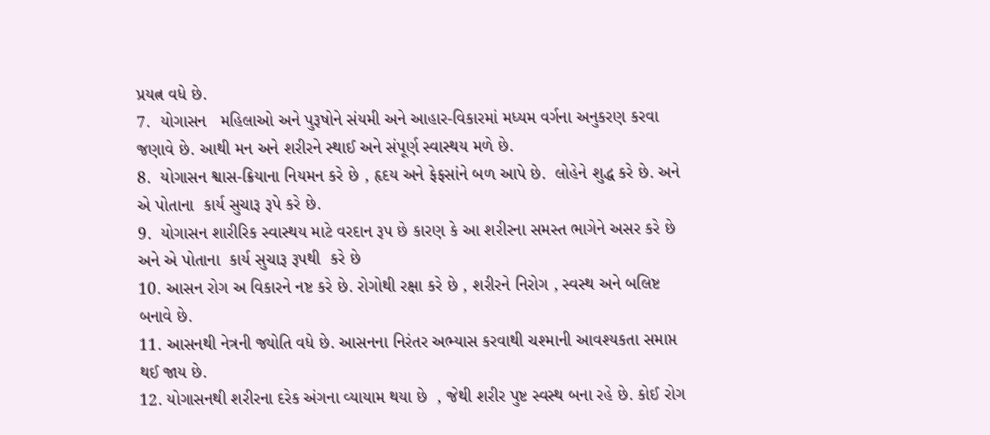પ્રયત્ન વધે છે.
7.  યોગાસન   મહિલાઓ અને પુરૂષોને સંયમી અને આહાર-વિકારમાં મધ્યમ વર્ગના અનુકરણ કરવા જણાવે છે. આથી મન અને શરીરને સ્થાઈ અને સંપૂર્ણ સ્વાસ્થય મળે છે.
8.  યોગાસન શ્વાસ-ક્રિયાના નિયમન કરે છે , હૃદય અને ફેફસાંને બળ આપે છે.  લોહેને શુદ્ધ કરે છે. અને એ પોતાના  કાર્ય સુચારૂ રૂપે કરે છે.
9.  યોગાસન શારીરિક સ્વાસ્થય માટે વરદાન રૂપ છે કારણ કે આ શરીરના સમસ્ત ભાગેને અસર કરે છે અને એ પોતાના  કાર્ય સુચારૂ રૂપથી  કરે છે
10. આસન રોગ અ વિકારને નષ્ટ કરે છે. રોગોથી રક્ષા કરે છે , શરીરને નિરોગ , સ્વસ્થ અને બલિષ્ટ બનાવે છે.
11. આસનથી નેત્રની જ્યોતિ વધે છે. આસનના નિરંતર અભ્યાસ કરવાથી ચશ્માની આવશ્યકતા સમાપ્ત થઈ જાય છે.
12. યોગાસનથી શરીરના દરેક અંગના વ્યાયામ થયા છે  , જેથી શરીર પુષ્ટ સ્વસ્થ બના રહે છે. કોઈ રોગ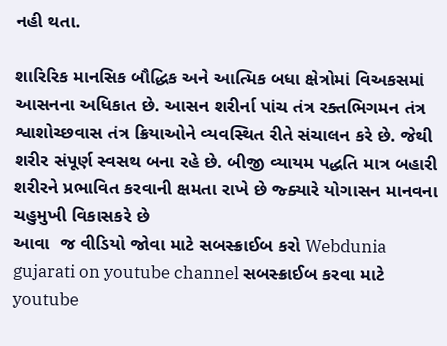નહી થતા.

શારિરિક માનસિક બૌદ્ધિક અને આત્મિક બધા ક્ષેત્રોમાં વિઅકસમાં આસનના અધિકાત છે. આસન શરીર્ના પાંચ તંત્ર રક્તભિગમન તંત્ર શ્વાશોચ્છવાસ તંત્ર ક્રિયાઓને વ્યવસ્થિત રીતે સંચાલન કરે છે. જેથી શરીર સંપૂર્ણ સ્વસથ બના રહે છે. બીજી વ્યાયમ પદ્ધતિ માત્ર બહારી શરીરને પ્રભાવિત કરવાની ક્ષમતા રાખે છે જ્ક્યારે યોગાસન માનવના ચહુમુખી વિકાસકરે છે
આવા  જ વીડિયો જોવા માટે સબસ્ક્રાઈબ કરો Webdunia gujarati on youtube channel સબસ્ક્રાઈબ કરવા માટે youtube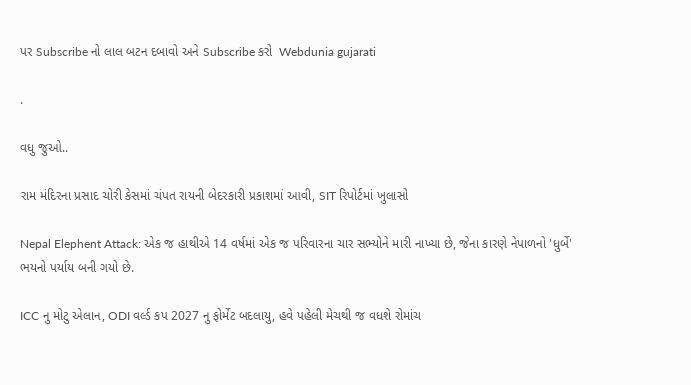પર Subscribe નો લાલ બટન દબાવો અને Subscribe કરો  Webdunia gujarati

.

વધુ જુઓ..

રામ મંદિરના પ્રસાદ ચોરી કેસમાં ચંપત રાયની બેદરકારી પ્રકાશમાં આવી, SIT રિપોર્ટમાં ખુલાસો

Nepal Elephent Attack: એક જ હાથીએ 14 વર્ષમાં એક જ પરિવારના ચાર સભ્યોને મારી નાખ્યા છે, જેના કારણે નેપાળનો 'ધુર્બે' ભયનો પર્યાય બની ગયો છે.

ICC નુ મોટુ એલાન, ODI વર્લ્ડ કપ 2027 નુ ફોર્મેટ બદલાયુ, હવે પહેલી મેચથી જ વધશે રોમાંચ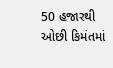50 હજારથી ઓછી કિમંતમાં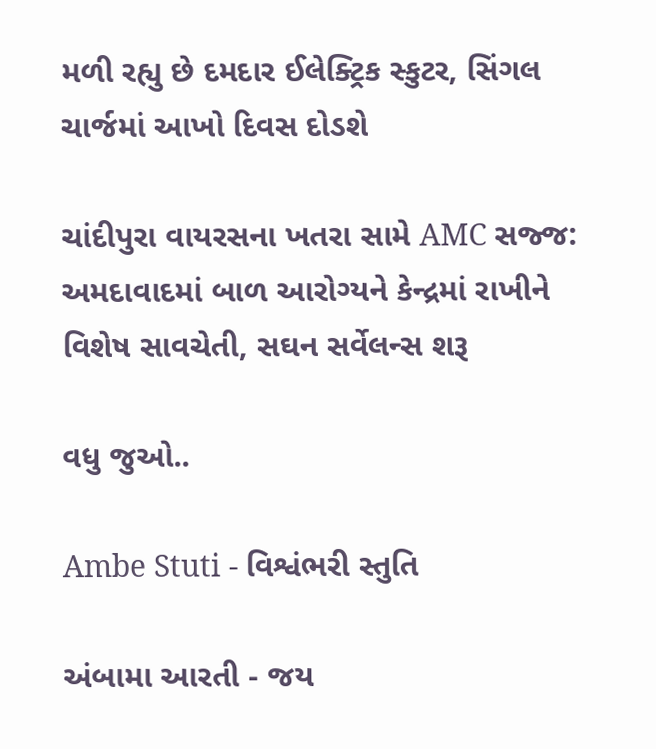મળી રહ્યુ છે દમદાર ઈલેક્ટ્રિક સ્કુટર, સિંગલ ચાર્જમાં આખો દિવસ દોડશે

ચાંદીપુરા વાયરસના ખતરા સામે AMC સજ્જ: અમદાવાદમાં બાળ આરોગ્યને કેન્દ્રમાં રાખીને વિશેષ સાવચેતી, સઘન સર્વેલન્સ શરૂ

વધુ જુઓ..

Ambe Stuti - વિશ્વંભરી સ્તુતિ

અંબામા આરતી - જય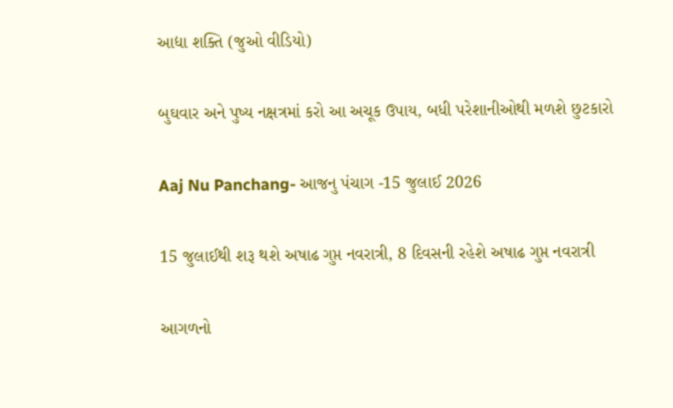આદ્યા શક્તિ (જુઓ વીડિયો)

બુઘવાર અને પુષ્ય નક્ષત્રમાં કરો આ અચૂક ઉપાય, બધી પરેશાનીઓથી મળશે છુટકારો

Aaj Nu Panchang- આજનુ પંચાગ -15 જુલાઈ 2026

15 જુલાઈથી શરૂ થશે અષાઢ ગુપ્ત નવરાત્રી, 8 દિવસની રહેશે અષાઢ ગુપ્ત નવરાત્રી

આગળનો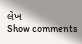લેખ
Show comments